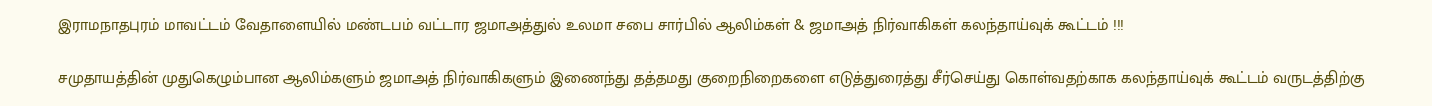இராமநாதபுரம் மாவட்டம் வேதாளையில் மண்டபம் வட்டார ஜமாஅத்துல் உலமா சபை சார்பில் ஆலிம்கள் & ஜமாஅத் நிர்வாகிகள் கலந்தாய்வுக் கூட்டம் !!!

சமுதாயத்தின் முதுகெழும்பான ஆலிம்களும் ஜமாஅத் நிர்வாகிகளும் இணைந்து தத்தமது குறைநிறைகளை எடுத்துரைத்து சீர்செய்து கொள்வதற்காக கலந்தாய்வுக் கூட்டம் வருடத்திற்கு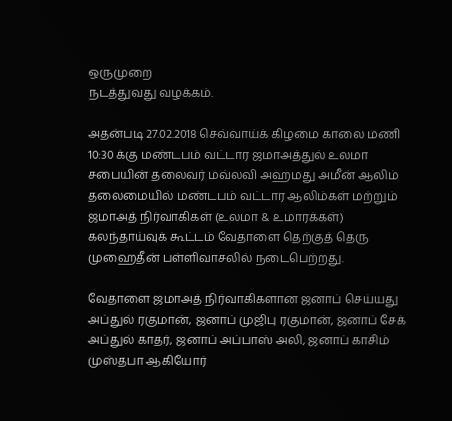ஒருமுறை
நடத்துவது வழக்கம்.

அதன்படி 27.02.2018 செவ்வாய்க் கிழமை காலை மணி 10:30 க்கு மண்டபம் வட்டார ஜமாஅத்துல் உலமா சபையின் தலைவர் மவ்லவி அஹமது அமீன் ஆலிம் தலைமையில் மண்டபம் வட்டார ஆலிம்கள் மற்றும் ஜமாஅத் நிர்வாகிகள் (உலமா & உமாரக்கள்) கலந்தாய்வுக் கூட்டம் வேதாளை தெற்குத் தெரு முஹைதீன் பள்ளிவாசலில் நடைபெற்றது.

வேதாளை ஜமாஅத் நிர்வாகிகளான ஜனாப் செய்யது அப்துல் ரகுமான், ஜனாப் முஜிபு ரகுமான், ஜனாப் சேக் அப்துல் காதர், ஜனாப் அப்பாஸ் அலி, ஜனாப் காசிம் முஸ்தபா ஆகியோர்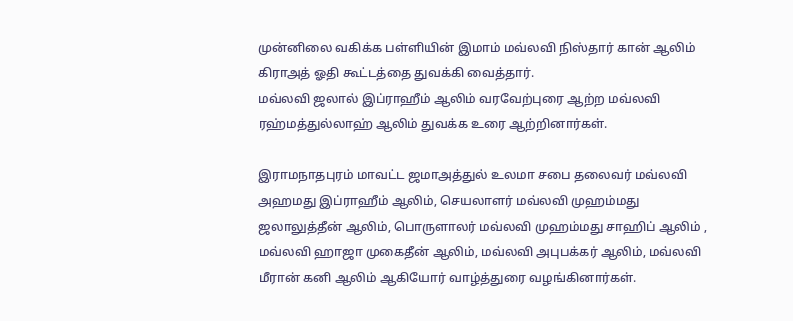முன்னிலை வகிக்க பள்ளியின் இமாம் மவ்லவி நிஸ்தார் கான் ஆலிம் கிராஅத் ஓதி கூட்டத்தை துவக்கி வைத்தார்.
மவ்லவி ஜலால் இப்ராஹீம் ஆலிம் வரவேற்புரை ஆற்ற மவ்லவி ரஹ்மத்துல்லாஹ் ஆலிம் துவக்க உரை ஆற்றினார்கள்.

இராமநாதபுரம் மாவட்ட ஜமாஅத்துல் உலமா சபை தலைவர் மவ்லவி அஹமது இப்ராஹீம் ஆலிம், செயலாளர் மவ்லவி முஹம்மது ஜலாலுத்தீன் ஆலிம், பொருளாலர் மவ்லவி முஹம்மது சாஹிப் ஆலிம் , மவ்லவி ஹாஜா முகைதீன் ஆலிம், மவ்லவி அபுபக்கர் ஆலிம், மவ்லவி மீரான் கனி ஆலிம் ஆகியோர் வாழ்த்துரை வழங்கினார்கள்.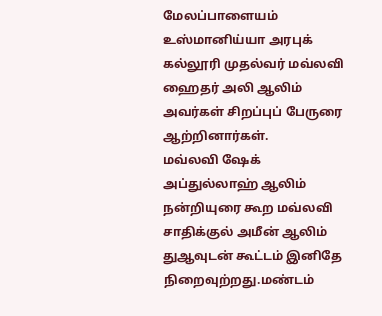மேலப்பாளையம் உஸ்மானிய்யா அரபுக் கல்லூரி முதல்வர் மவ்லவி ஹைதர் அலி ஆலிம் அவர்கள் சிறப்புப் பேருரை ஆற்றினார்கள்.
மவ்லவி ஷேக் அப்துல்லாஹ் ஆலிம் நன்றியுரை கூற மவ்லவி சாதிக்குல் அமீன் ஆலிம் துஆவுடன் கூட்டம் இனிதே நிறைவுற்றது.மண்டம்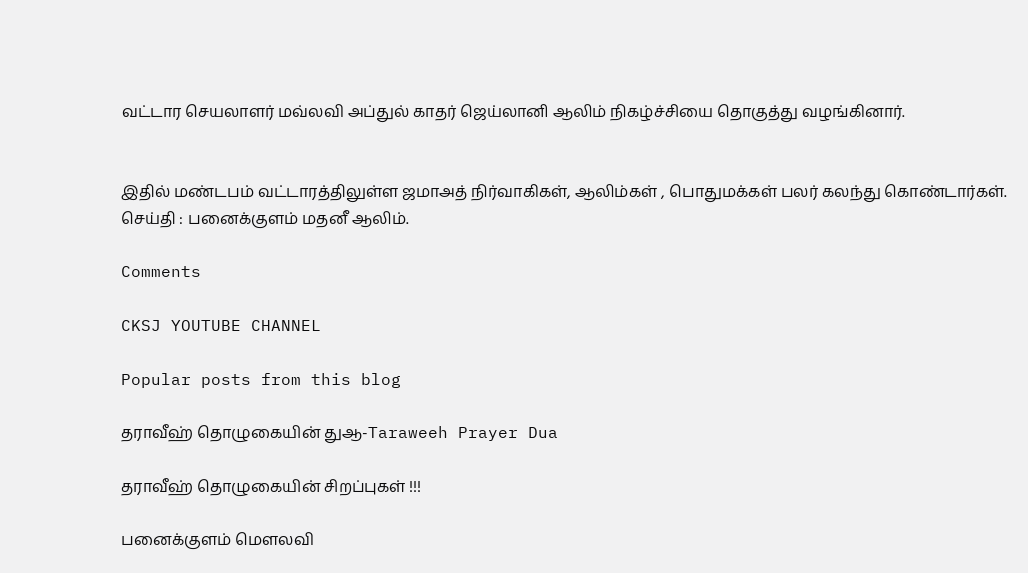வட்டார செயலாளர் மவ்லவி அப்துல் காதர் ஜெய்லானி ஆலிம் நிகழ்ச்சியை தொகுத்து வழங்கினார்.


இதில் மண்டபம் வட்டாரத்திலுள்ள ஜமாஅத் நிர்வாகிகள், ஆலிம்கள் , பொதுமக்கள் பலர் கலந்து கொண்டார்கள்.
செய்தி : பனைக்குளம் மதனீ ஆலிம்.

Comments

CKSJ YOUTUBE CHANNEL

Popular posts from this blog

தராவீஹ் தொழுகையின் துஆ-Taraweeh Prayer Dua

தராவீஹ் தொழுகையின் சிறப்புகள் !!!

பனைக்குளம் மௌலவி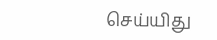செய்யிது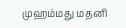முஹம்மது மதனி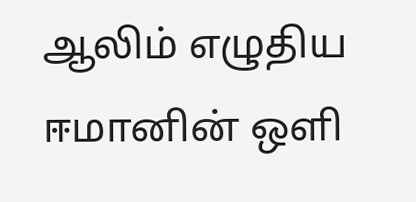ஆலிம் எழுதிய ஈமானின் ஒளி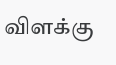விளக்கு